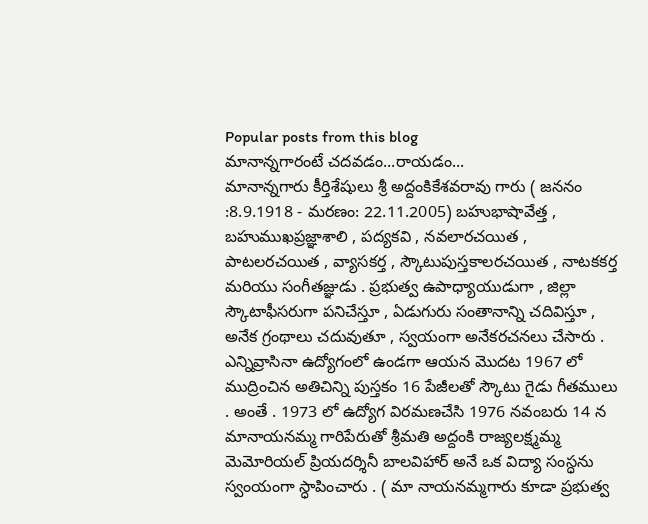Popular posts from this blog
మానాన్నగారంటే చదవడం...రాయడం...
మానాన్నగారు కీర్తిశేషులు శ్రీ అద్దంకికేశవరావు గారు ( జననం :8.9.1918 - మరణం: 22.11.2005) బహుభాషావేత్త , బహుముఖప్రజ్ఞాశాలి , పద్యకవి , నవలారచయిత , పాటలరచయిత , వ్యాసకర్త , స్కౌటుపుస్తకాలరచయిత , నాటకకర్త మరియు సంగీతజ్ఞుడు . ప్రభుత్వ ఉపాధ్యాయుడుగా , జిల్లా స్కౌటాఫీసరుగా పనిచేస్తూ , ఏడుగురు సంతానాన్ని చదివిస్తూ , అనేక గ్రంథాలు చదువుతూ , స్వయంగా అనేకరచనలు చేసారు . ఎన్నివ్రాసినా ఉద్యోగంలో ఉండగా ఆయన మొదట 1967 లో ముద్రించిన అతిచిన్ని పుస్తకం 16 పేజీలతో స్కౌటు గైడు గీతములు . అంతే . 1973 లో ఉద్యోగ విరమణచేసి 1976 నవంబరు 14 న మానాయనమ్మ గారిపేరుతో శ్రీమతి అద్దంకి రాజ్యలక్ష్మమ్మ మెమోరియల్ ప్రియదర్శినీ బాలవిహార్ అనే ఒక విద్యా సంస్ధను స్వంయంగా స్ధాపించారు . ( మా నాయనమ్మగారు కూడా ప్రభుత్వ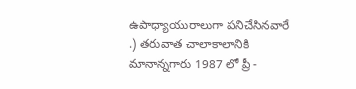ఉపాధ్యాయురాలుగా పనిచేసినవారే .) తరువాత చాలాకాలానికి మానాన్నగారు 1987 లో ప్రీ -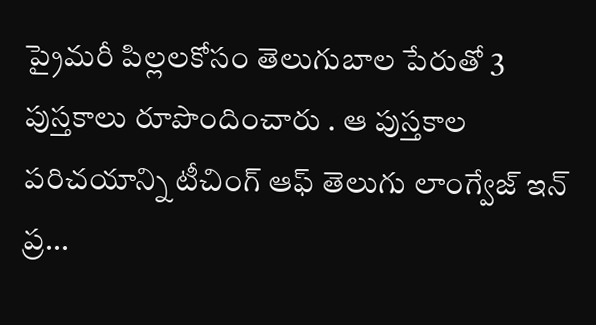ప్రైమరీ పిల్లలకోసం తెలుగుబాల పేరుతో 3 పుస్తకాలు రూపొందించారు . ఆ పుస్తకాల పరిచయాన్ని టీచింగ్ ఆఫ్ తెలుగు లాంగ్వేజ్ ఇన్ ప్ర...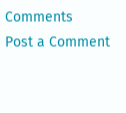Comments
Post a Comment